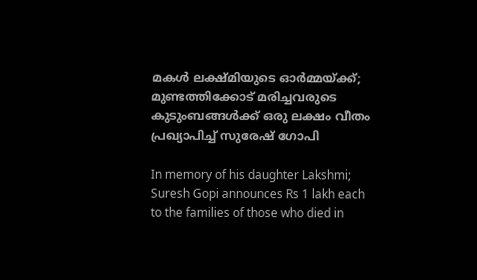മകൾ ലക്ഷ്‌മിയുടെ ഓർമ്മയ്ക്ക്; മുണ്ടത്തിക്കോട് മരിച്ചവരുടെ കുടുംബങ്ങൾക്ക് ഒരു ലക്ഷം വീതം പ്രഖ്യാപിച്ച് സുരേഷ് ഗോപി

In memory of his daughter Lakshmi; Suresh Gopi announces Rs 1 lakh each to the families of those who died in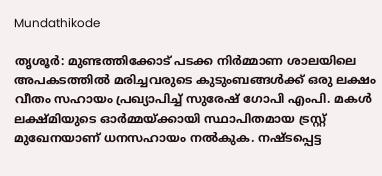Mundathikode

തൃശൂർ: മുണ്ടത്തിക്കോട് പടക്ക നിർമ്മാണ ശാലയിലെ അപകടത്തിൽ മരിച്ചവരുടെ കുടുംബങ്ങൾക്ക് ഒരു ലക്ഷം വീതം സഹായം പ്രഖ്യാപിച്ച് സുരേഷ് ഗോപി എംപി. മകൾ ലക്ഷ്മിയുടെ ഓർമ്മയ്ക്കായി സ്ഥാപിതമായ ട്രസ്റ്റ് മുഖേനയാണ് ധനസഹായം നൽകുക. നഷ്ടപ്പെട്ട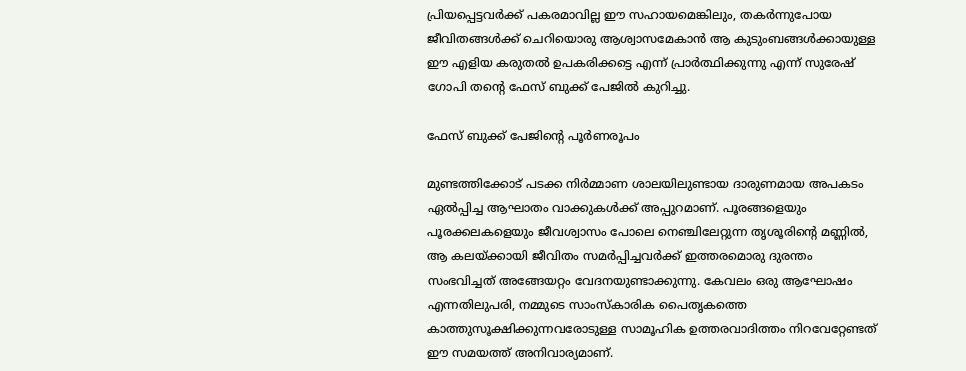പ്രിയപ്പെട്ടവർക്ക് പകരമാവില്ല ഈ സഹായമെങ്കിലും, തകർന്നുപോയ ജീവിതങ്ങൾക്ക് ചെറിയൊരു ആശ്വാസമേകാൻ ആ കുടുംബങ്ങൾക്കായുള്ള ഈ എളിയ കരുതൽ ഉപകരിക്കട്ടെ എന്ന് പ്രാർത്ഥിക്കുന്നു എന്ന് സുരേഷ് ഗോപി തന്‍റെ ഫേസ് ബുക്ക് പേജിൽ കുറിച്ചു.

ഫേസ് ബുക്ക് പേജിന്‍റെ പൂർണരൂപം

മുണ്ടത്തിക്കോട് പടക്ക നിർമ്മാണ ശാലയിലുണ്ടായ ദാരുണമായ അപകടം ഏൽപ്പിച്ച ആഘാതം വാക്കുകൾക്ക് അപ്പുറമാണ്. പൂരങ്ങളെയും പൂരക്കലകളെയും ജീവശ്വാസം പോലെ നെഞ്ചിലേറ്റുന്ന തൃശൂരിന്റെ മണ്ണിൽ, ആ കലയ്ക്കായി ജീവിതം സമർപ്പിച്ചവർക്ക് ഇത്തരമൊരു ദുരന്തം സംഭവിച്ചത് അങ്ങേയറ്റം വേദനയുണ്ടാക്കുന്നു. കേവലം ഒരു ആഘോഷം എന്നതിലുപരി, നമ്മുടെ സാംസ്കാരിക പൈതൃകത്തെ കാത്തുസൂക്ഷിക്കുന്നവരോടുള്ള സാമൂഹിക ഉത്തരവാദിത്തം നിറവേറ്റേണ്ടത് ഈ സമയത്ത് അനിവാര്യമാണ്.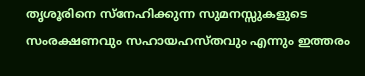തൃശൂരിനെ സ്നേഹിക്കുന്ന സുമനസ്സുകളുടെ സംരക്ഷണവും സഹായഹസ്തവും എന്നും ഇത്തരം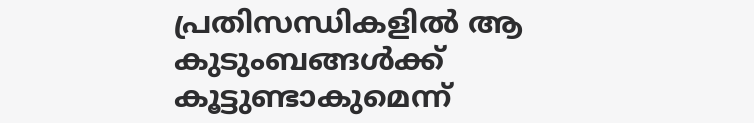പ്രതിസന്ധികളിൽ ആ കുടുംബങ്ങൾക്ക് കൂട്ടുണ്ടാകുമെന്ന്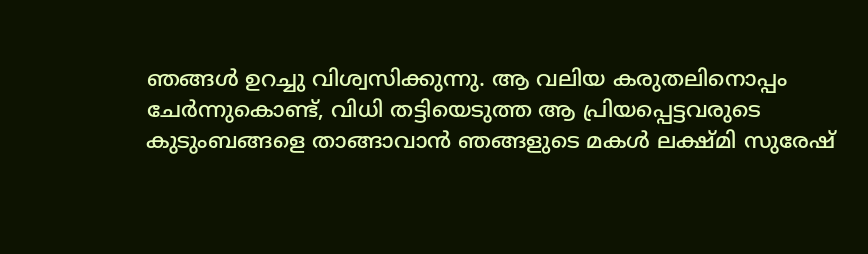ഞങ്ങൾ ഉറച്ചു വിശ്വസിക്കുന്നു. ആ വലിയ കരുതലിനൊപ്പം ചേർന്നുകൊണ്ട്, വിധി തട്ടിയെടുത്ത ആ പ്രിയപ്പെട്ടവരുടെ കുടുംബങ്ങളെ താങ്ങാവാൻ ഞങ്ങളുടെ മകൾ ലക്ഷ്മി സുരേഷ്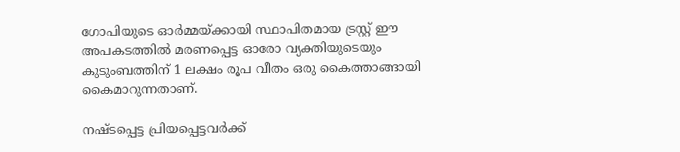ഗോപിയുടെ ഓർമ്മയ്ക്കായി സ്ഥാപിതമായ ട്രസ്റ്റ് ഈ അപകടത്തിൽ മരണപ്പെട്ട ഓരോ വ്യക്തിയുടെയും കുടുംബത്തിന് 1 ലക്ഷം രൂപ വീതം ഒരു കൈത്താങ്ങായി കൈമാറുന്നതാണ്.

നഷ്ടപ്പെട്ട പ്രിയപ്പെട്ടവർക്ക്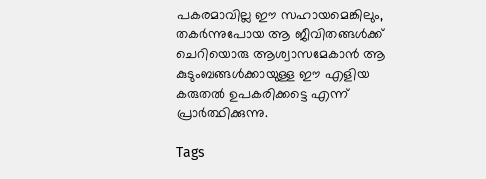പകരമാവില്ല ഈ സഹായമെങ്കിലും, തകർന്നുപോയ ആ ജീവിതങ്ങൾക്ക് ചെറിയൊരു ആശ്വാസമേകാൻ ആ കുടുംബങ്ങൾക്കായുള്ള ഈ എളിയ കരുതൽ ഉപകരിക്കട്ടെ എന്ന് പ്രാർത്ഥിക്കുന്നു.

Tags